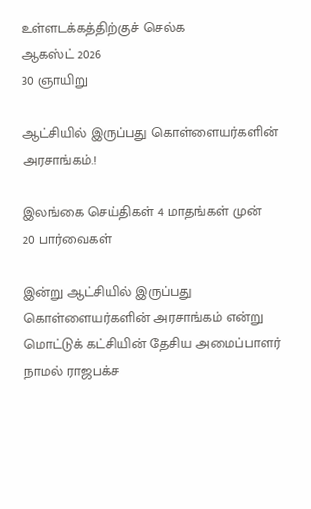உள்ளடக்கத்திற்குச் செல்க
ஆகஸ்ட் 2026
30 ஞாயிறு

ஆட்சியில் இருப்பது கொள்ளையர்களின் அரசாங்கம்.!

இலங்கை செய்திகள் 4 மாதங்கள் முன்
20 பார்வைகள்

இன்று ஆட்சியில் இருப்பது கொள்ளையர்களின் அரசாங்கம் என்று மொட்டுக் கட்சியின் தேசிய அமைப்பாளர் நாமல் ராஜபக்ச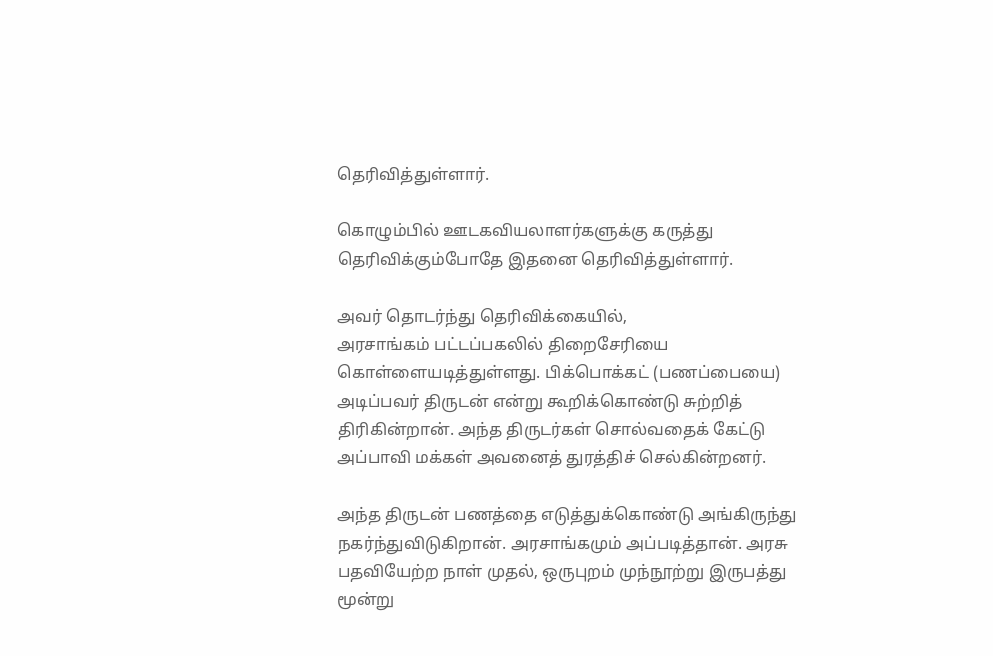தெரிவித்துள்ளார்.

கொழும்பில் ஊடகவியலாளர்களுக்கு கருத்து தெரிவிக்கும்போதே இதனை தெரிவித்துள்ளார்.

அவர் தொடர்ந்து தெரிவிக்கையில்,
அரசாங்கம் பட்டப்பகலில் திறைசேரியை கொள்ளையடித்துள்ளது. பிக்பொக்கட் (பணப்பையை) அடிப்பவர் திருடன் என்று கூறிக்கொண்டு சுற்றித் திரிகின்றான். அந்த திருடர்கள் சொல்வதைக் கேட்டு அப்பாவி மக்கள் அவனைத் துரத்திச் செல்கின்றனர்.

அந்த திருடன் பணத்தை எடுத்துக்கொண்டு அங்கிருந்து நகர்ந்துவிடுகிறான். அரசாங்கமும் அப்படித்தான். அரசு பதவியேற்ற நாள் முதல், ஒருபுறம் முந்நூற்று இருபத்து மூன்று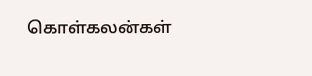கொள்கலன்கள்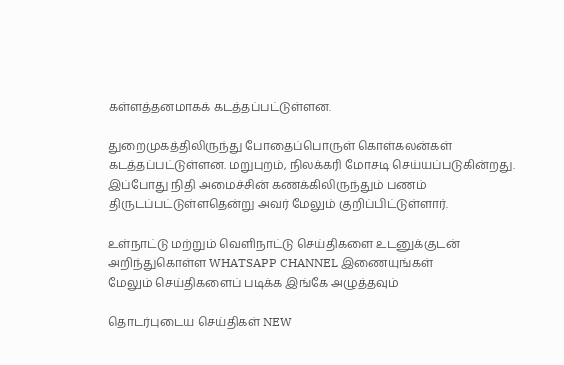கள்ளத்தனமாகக் கடத்தப்பட்டுள்ளன.

துறைமுகத்திலிருந்து போதைப்பொருள் கொள்கலன்கள் கடத்தப்பட்டுள்ளன. மறுபுறம், நிலக்கரி மோசடி செய்யப்படுகின்றது. இப்போது நிதி அமைச்சின் கணக்கிலிருந்தும் பணம் திருடப்பட்டுள்ளதென்று அவர் மேலும் குறிப்பிட்டுள்ளார்.

உள்நாட்டு மற்றும் வெளிநாட்டு செய்திகளை உடனுக்குடன் அறிந்துகொள்ள WHATSAPP CHANNEL இணையுங்கள்
மேலும் செய்திகளைப் படிக்க இங்கே அழுத்தவும்

தொடர்புடைய செய்திகள் NEW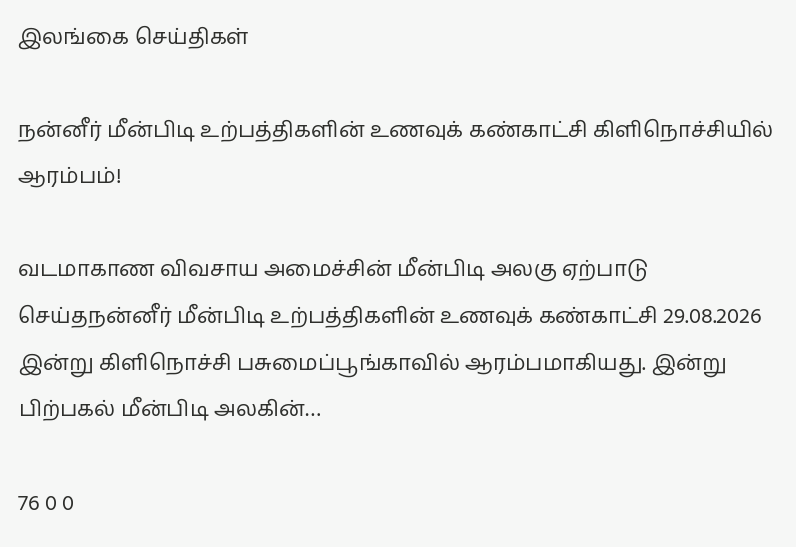இலங்கை செய்திகள்

நன்னீர் மீன்பிடி உற்பத்திகளின் உணவுக் கண்காட்சி கிளிநொச்சியில் ஆரம்பம்!

வடமாகாண விவசாய அமைச்சின் மீன்பிடி அலகு ஏற்பாடு செய்தநன்னீர் மீன்பிடி உற்பத்திகளின் உணவுக் கண்காட்சி 29.08.2026 இன்று கிளிநொச்சி பசுமைப்பூங்காவில் ஆரம்பமாகியது. இன்று பிற்பகல் மீன்பிடி அலகின்…

76 0 0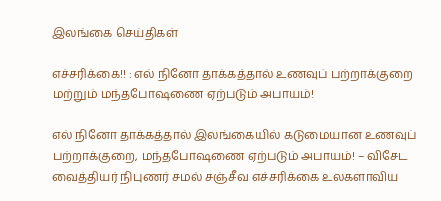இலங்கை செய்திகள்

எச்சரிக்கை!! : எல் நினோ தாக்கத்தால் உணவுப் பற்றாக்குறை மற்றும் மந்தபோஷணை ஏற்படும் அபாயம்!

எல் நினோ தாக்கத்தால் இலங்கையில் கடுமையான உணவுப் பற்றாக்குறை, மந்தபோஷணை ஏற்படும் அபாயம்! – விசேட வைத்தியர் நிபுணர் சமல் சஞ்சீவ எச்சரிக்கை உலகளாவிய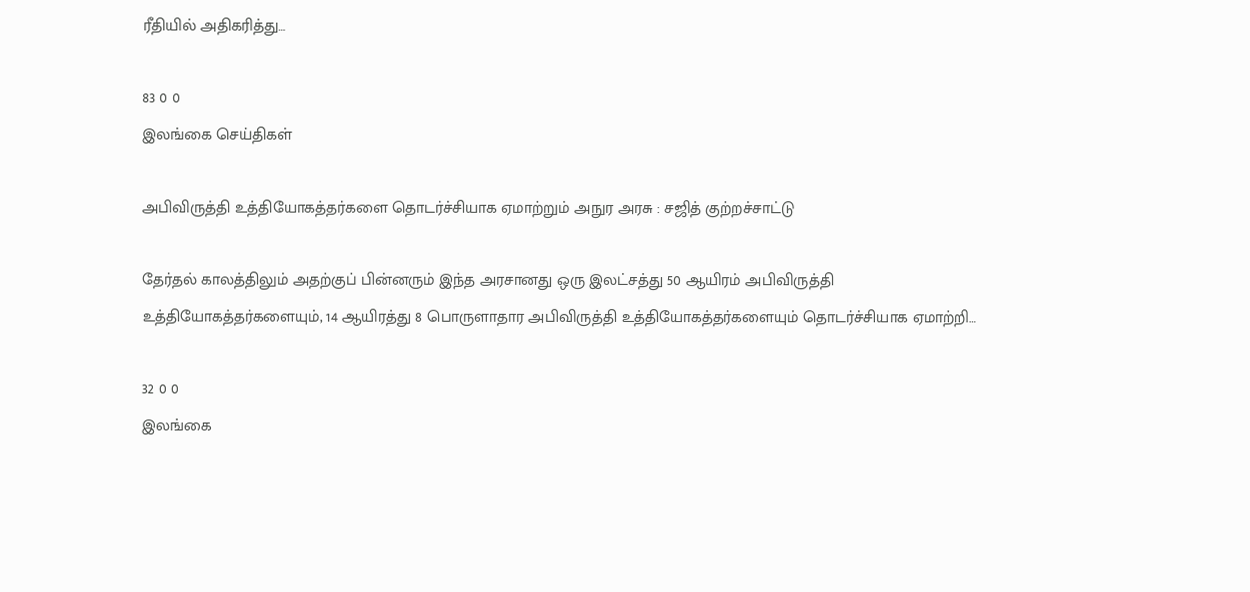ரீதியில் அதிகரித்து…

83 0 0
இலங்கை செய்திகள்

அபிவிருத்தி உத்தியோகத்தர்களை தொடர்ச்சியாக ஏமாற்றும் அநுர அரசு : சஜித் குற்றச்சாட்டு

தேர்தல் காலத்திலும் அதற்குப் பின்னரும் இந்த அரசானது ஒரு இலட்சத்து 50 ஆயிரம் அபிவிருத்தி உத்தியோகத்தர்களையும், 14 ஆயிரத்து 8 பொருளாதார அபிவிருத்தி உத்தியோகத்தர்களையும் தொடர்ச்சியாக ஏமாற்றி…

32 0 0
இலங்கை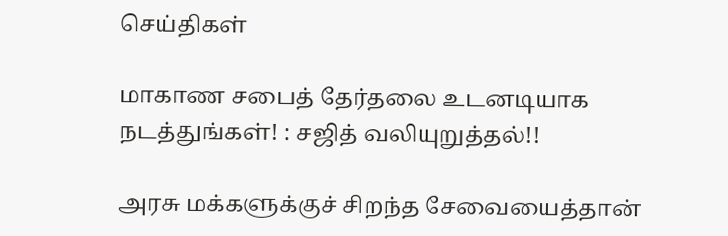செய்திகள்

மாகாண சபைத் தேர்தலை உடனடியாக நடத்துங்கள்! : சஜித் வலியுறுத்தல்!!

அரசு மக்களுக்குச் சிறந்த சேவையைத்தான்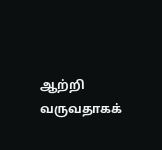ஆற்றி வருவதாகக்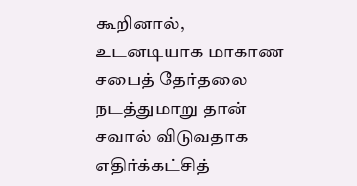கூறினால், உடனடியாக மாகாண சபைத் தேர்தலை நடத்துமாறு தான் சவால் விடுவதாக எதிர்க்கட்சித்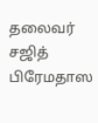தலைவர் சஜித் பிரேமதாஸ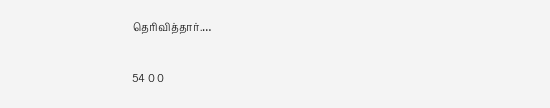தெரிவித்தார்.…

54 0 0